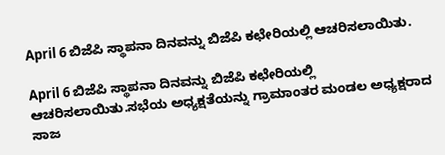April 6 ಬಿಜೆಪಿ ಸ್ಥಾಪನಾ ದಿನವನ್ನು ಬಿಜೆಪಿ ಕಛೇರಿಯಲ್ಲಿ ಆಚರಿಸಲಾಯಿತು.

April 6 ಬಿಜೆಪಿ ಸ್ಥಾಪನಾ ದಿನವನ್ನು ಬಿಜೆಪಿ ಕಛೇರಿಯಲ್ಲಿ ಆಚರಿಸಲಾಯಿತು.ಸಭೆಯ ಅಧ್ಯಕ್ಷತೆಯನ್ನು ಗ್ರಾಮಾಂತರ ಮಂಡಲ ಅಧ್ಯಕ್ಷರಾದ ಸಾಜ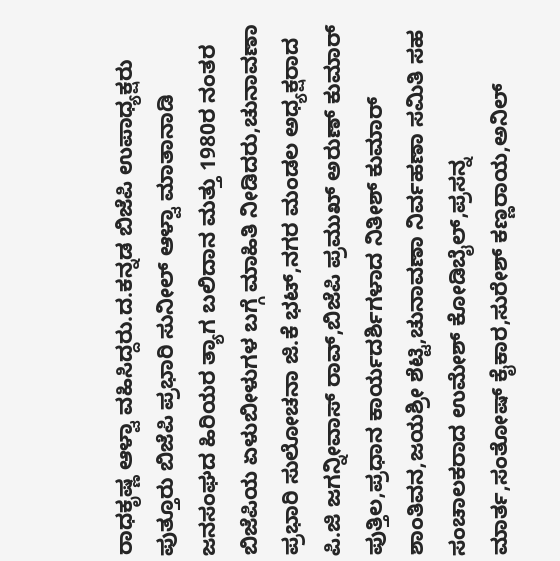ರಾಧಕೃಷ್ಣ ಆಳ್ವಾ ವಹಿಸಿದ್ದರು.ದ.ಕನ್ನಡ ಬಿಜೆಪಿ ಉಪಾಧ್ಯಕ್ಷರು ಪುತ್ತೂರು ಬಿಜೆಪಿ ಪ್ರಭಾರಿ ಸುನೀಲ್ ಆಳ್ವಾ ಮಾತಾನಾಡಿ ಜನಸಂಘದ ಹಿರಿಯರ ತ್ಯಾಗ ಬಲಿದಾನ ಮತ್ತು 1980ರ ನಂತರ ಬಿಜೆಪಿಯ ಏಳುಬೀಳುಗಳ ಬಗ್ಗೆ ಮಾಹಿತಿ ನೀಡಿದರು,ಚುನಾವಣಾ ಪ್ರಭಾರಿ ಸುಲೋಚನಾ ಜಿ.ಕೆ ಭಟ್,ನಗರ ಮಂಡಲ ಅಧ್ಯಕ್ಷರಾದ ಪಿ.ಜಿ ಜಗನ್ನೀವಾಸ್ ರಾವ್,ಬಿಜೆಪಿ ಪ್ರಮುಖ್ ಅರುಣ್ ಕುಮಾರ್ ಪುತ್ತಿಲ,ಪ್ರಧಾನ ಕಾರ್ಯದರ್ಶಿಗಳಾದ ನಿತೀಶ್ ಕುಮಾರ್ ಶಾಂತಿವನ,ಜಯಶ್ರೀ ಶೆಟ್ಟಿ,ಚುನಾವಣಾ ನಿರ್ವಹಣಾ ಸಮಿತಿ ಸಹ ಸಂಚಾಲಕರಾದ ಉಮೇಶ್ ಕೋಡಿಬೈಲ್,ಪ್ರಸನ್ನ ಮಾರ್ತ,ಸಂತೋಷ್ ಕೈಕಾರ,ಸುರೇಶ್ ಕಣ್ಣರಾಯ,ಅನಿಲ್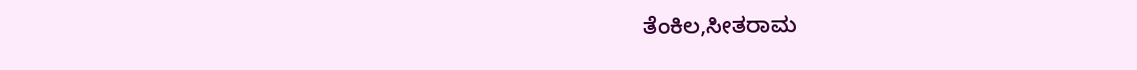ತೆಂಕಿಲ,ಸೀತರಾಮ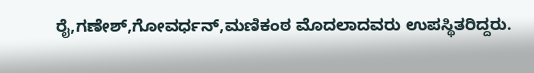ರೈ,ಗಣೇಶ್,ಗೋವರ್ಧನ್,ಮಣಿಕಂಠ ಮೊದಲಾದವರು ಉಪಸ್ಥಿತರಿದ್ದರು.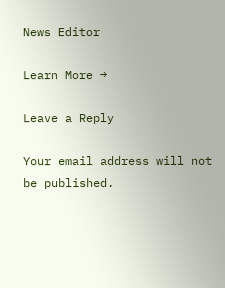News Editor

Learn More →

Leave a Reply

Your email address will not be published.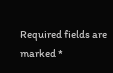Required fields are marked *